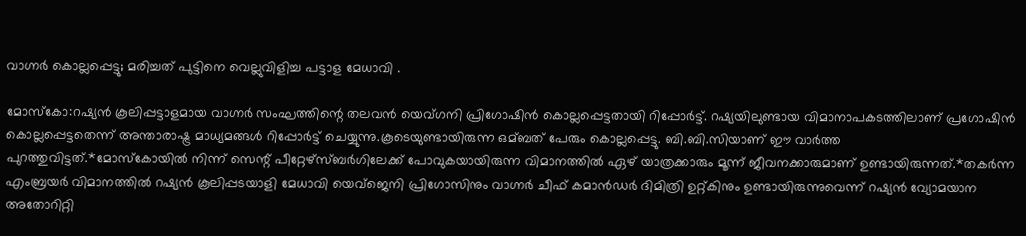വാഗ്നർ കൊല്ലപ്പെട്ടു; മരിച്ചത് പുട്ടിനെ വെല്ലുവിളിച്ച പട്ടാള മേധാവി .

മോസ്കോ:റഷ്യൻ കൂലിപ്പട്ടാളമായ വാഗ്നര്‍ സംഘത്തിന്റെ തലവൻ യെവ്ഗനി പ്രിഗോഷിൻ കൊല്ലപ്പെട്ടതായി റിപ്പോര്‍ട്ട്. റഷ്യയിലുണ്ടായ വിമാനാപകടത്തിലാണ് പ്രഗോഷിൻ കൊല്ലപ്പെട്ടതെന്ന് അന്താരാഷ്ട്ര മാധ്യമങ്ങള്‍ റിപ്പോര്‍ട്ട് ചെയ്യുന്നു.കൂടെയുണ്ടായിരുന്ന ഒമ്ബത് പേരും കൊല്ലപ്പെട്ടു. ബി.ബി.സിയാണ് ഈ വാര്‍ത്ത പുറത്തുവിട്ടത്.*മോസ്‌കോയിൽ നിന്ന് സെന്റ് പീറ്റേഴ്‌സ്ബർഗിലേക്ക് പോവുകയായിരുന്ന വിമാനത്തിൽ ഏഴ് യാത്രക്കാരും മൂന്ന് ജീവനക്കാരുമാണ് ഉണ്ടായിരുന്നത്.*തകർന്ന എംബ്രയർ വിമാനത്തിൽ റഷ്യൻ കൂലിപ്പടയാളി മേധാവി യെവ്ജെനി പ്രിഗോസിനും വാഗ്നർ ചീഫ് കമാൻഡർ ദിമിത്രി ഉറ്റ്കിനും ഉണ്ടായിരുന്നുവെന്ന് റഷ്യൻ വ്യോമയാന അതോറിറ്റി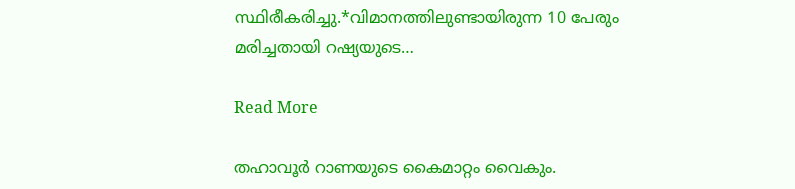സ്ഥിരീകരിച്ചു.*വിമാനത്തിലുണ്ടായിരുന്ന 10 പേരും മരിച്ചതായി റഷ്യയുടെ…

Read More

തഹാവൂർ റാണയുടെ കൈമാറ്റം വൈകും.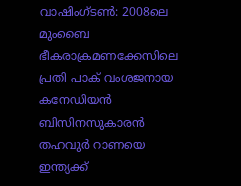വാഷിംഗ്‌ടണ്‍: 2008ലെ മുംബൈ ഭീകരാക്രമണക്കേസിലെ പ്രതി പാക് വംശജനായ കനേഡിയൻ ബിസിനസുകാരൻ തഹവുര്‍ റാണയെ ഇന്ത്യക്ക്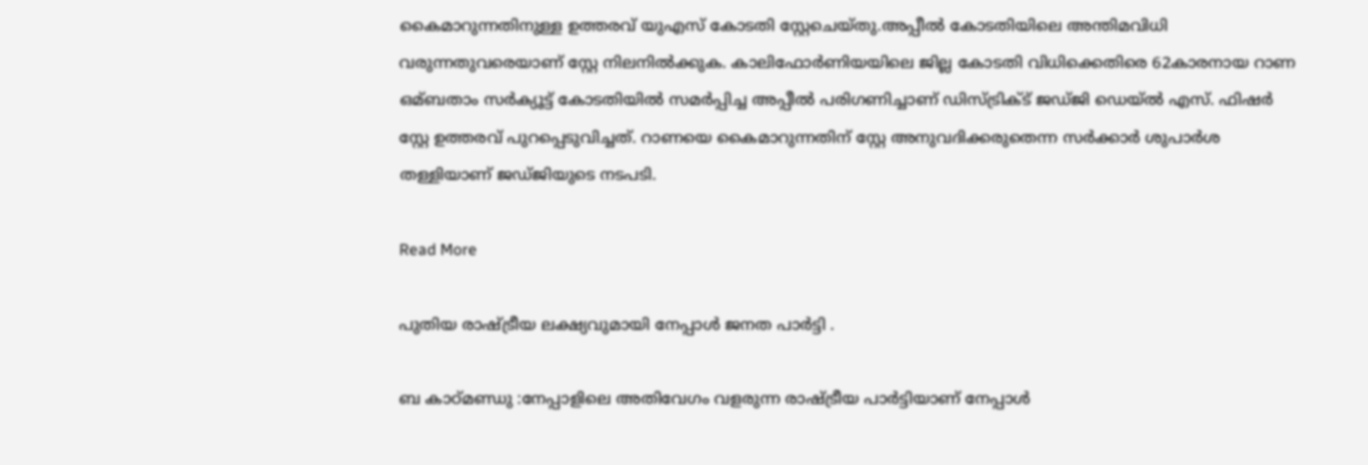കൈമാറുന്നതിനുള്ള ഉത്തരവ് യുഎസ് കോടതി സ്റ്റേചെയ്തു.അപ്പീല്‍ കോടതിയിലെ അന്തിമവിധി വരുന്നതുവരെയാണ് സ്റ്റേ നിലനില്‍ക്കുക. കാലിഫോര്‍ണിയയിലെ ജില്ല കോടതി വിധിക്കെതിരെ 62കാരനായ റാണ ഒമ്ബതാം സര്‍ക്യൂട്ട് കോടതിയില്‍ സമര്‍പ്പിച്ച അപ്പീല്‍ പരിഗണിച്ചാണ് ഡിസ്ട്രിക്‌ട് ജഡ്ജി ഡെയ്ല്‍ എസ്. ഫിഷര്‍ സ്റ്റേ ഉത്തരവ് പുറപ്പെടുവിച്ചത്. റാണയെ കൈമാറുന്നതിന് സ്റ്റേ അനുവദിക്കരുതെന്ന സര്‍ക്കാര്‍ ശുപാര്‍ശ തള്ളിയാണ് ജഡ്ജിയുടെ നടപടി.

Read More

പുതിയ രാഷ്ട്രീയ ലക്ഷ്യവുമായി നേപ്പാൾ ജനത പാർട്ടി .

ബ കാഠ്മണ്ഡു :നേപ്പാളിലെ അതിവേഗം വളരുന്ന രാഷ്ട്രീയ പാർട്ടിയാണ് നേപ്പാൾ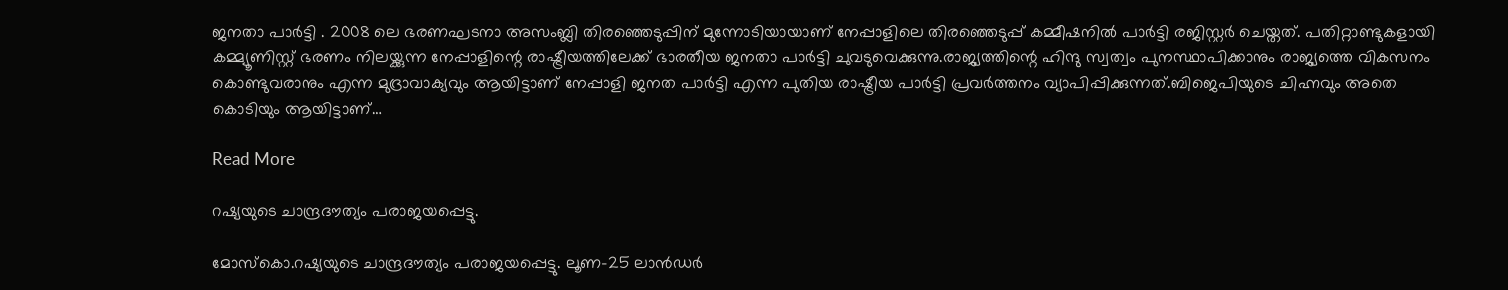ജനതാ പാർട്ടി . 2008 ലെ ഭരണഘടനാ അസംബ്ലി തിരഞ്ഞെടുപ്പിന് മുന്നോടിയായാണ് നേപ്പാളിലെ തിരഞ്ഞെടുപ്പ് കമ്മീഷനിൽ പാർട്ടി രജിസ്റ്റർ ചെയ്തത്. പതിറ്റാണ്ടുകളായി കമ്മ്യൂണിസ്റ്റ് ഭരണം നിലയ്ക്കുന്ന നേപ്പാളിന്റെ രാഷ്ട്രീയത്തിലേക്ക് ഭാരതീയ ജനതാ പാർട്ടി ചുവടുവെക്കുന്നു.രാജ്യത്തിന്റെ ഹിന്ദു സ്വത്വം പുനസ്ഥാപിക്കാനും രാജ്യത്തെ വികസനം കൊണ്ടുവരാനും എന്ന മുദ്രാവാക്യവും ആയിട്ടാണ് നേപ്പാളി ജനത പാർട്ടി എന്ന പുതിയ രാഷ്ട്രീയ പാർട്ടി പ്രവർത്തനം വ്യാപിപ്പിക്കുന്നത്.ബിജെപിയുടെ ചിഹ്നവും അതെ കൊടിയും ആയിട്ടാണ്…

Read More

റഷ്യയുടെ ചാന്ദ്രദൗത്യം പരാജയപ്പെട്ടു.

മോസ്കൊ.റഷ്യയുടെ ചാന്ദ്രദൗത്യം പരാജയപ്പെട്ടു. ലൂണ-25 ലാൻഡര്‍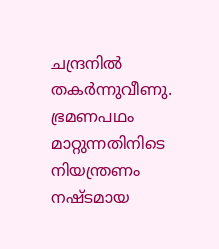ചന്ദ്രനില്‍ തകര്‍ന്നുവീണു. ഭ്രമണപഥം മാറ്റുന്നതിനിടെ നിയന്ത്രണം നഷ്ടമായ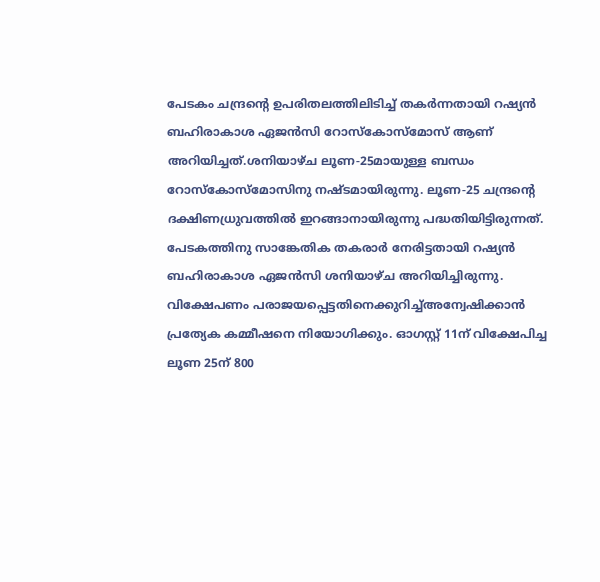പേടകം ചന്ദ്രന്‍റെ ഉപരിതലത്തിലിടിച്ച്‌ തകര്‍ന്നതായി റഷ്യൻ ബഹിരാകാശ ഏജൻസി റോസ്കോസ്മോസ് ആണ് അറിയിച്ചത്.ശനിയാഴ്ച ലൂണ-25മായുള്ള ബന്ധം റോസ്കോസ്മോസിനു നഷ്ടമായിരുന്നു. ലൂണ-25 ചന്ദ്രന്‍റെ ദക്ഷിണധ്രുവത്തില്‍ ഇറങ്ങാനായിരുന്നു പദ്ധതിയിട്ടിരുന്നത്. പേടകത്തിനു സാങ്കേതിക തകരാര്‍ നേരിട്ടതായി റഷ്യൻ ബഹിരാകാശ ഏജൻസി ശനിയാഴ്ച അറിയിച്ചിരുന്നു. വിക്ഷേപണം പരാജയപ്പെട്ടതിനെക്കുറിച്ച്‌അന്വേഷിക്കാൻ പ്രത്യേക കമ്മീഷനെ നിയോഗിക്കും. ഓഗസ്റ്റ് 11ന് വിക്ഷേപിച്ച ലൂണ 25ന് 800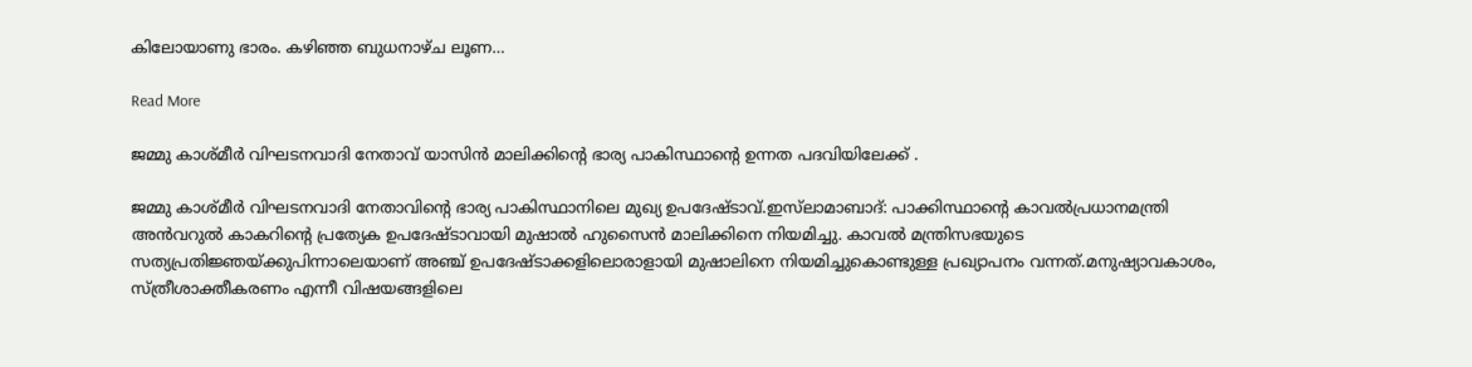കിലോയാണു ഭാരം. കഴിഞ്ഞ ബുധനാഴ്ച ലൂണ…

Read More

ജമ്മു കാശ്മീർ വിഘടനവാദി നേതാവ് യാസിൻ മാലിക്കിന്റെ ഭാര്യ പാകിസ്ഥാന്റെ ഉന്നത പദവിയിലേക്ക് .

ജമ്മു കാശ്മീർ വിഘടനവാദി നേതാവിന്റെ ഭാര്യ പാകിസ്ഥാനിലെ മുഖ്യ ഉപദേഷ്ടാവ്.ഇസ്‌ലാമാബാദ്: പാക്കിസ്ഥാന്റെ കാവല്‍പ്രധാനമന്ത്രി അൻവറുല്‍ കാകറിന്റെ പ്രത്യേക ഉപദേഷ്ടാവായി മുഷാല്‍ ഹുസൈൻ മാലിക്കിനെ നിയമിച്ചു. കാവല്‍ മന്ത്രിസഭയുടെ സത്യപ്രതിജ്ഞയ്ക്കുപിന്നാലെയാണ് അഞ്ച് ഉപദേഷ്ടാക്കളിലൊരാളായി മുഷാലിനെ നിയമിച്ചുകൊണ്ടുള്ള പ്രഖ്യാപനം വന്നത്.മനുഷ്യാവകാശം, സ്ത്രീശാക്തീകരണം എന്നീ വിഷയങ്ങളിലെ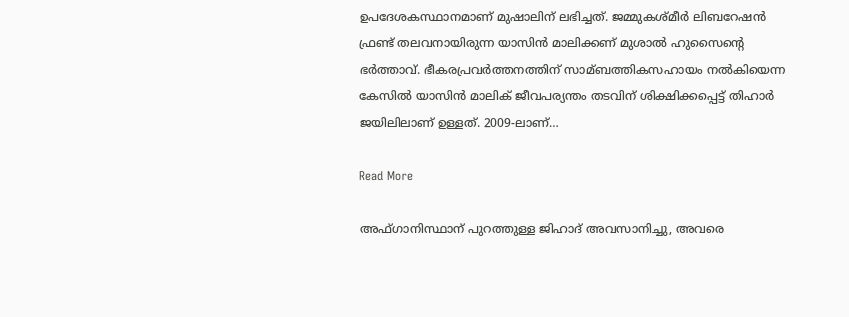ഉപദേശകസ്ഥാനമാണ് മുഷാലിന് ലഭിച്ചത്. ജമ്മുകശ്മീര്‍ ലിബറേഷൻ ഫ്രണ്ട് തലവനായിരുന്ന യാസിൻ മാലിക്കണ് മുശാല്‍ ഹുസൈന്റെ ഭർത്താവ്. ഭീകരപ്രവര്‍ത്തനത്തിന് സാമ്ബത്തികസഹായം നല്‍കിയെന്ന കേസില്‍ യാസിൻ മാലിക് ജീവപര്യന്തം തടവിന് ശിക്ഷിക്കപ്പെട്ട് തിഹാര്‍ ജയിലിലാണ് ഉള്ളത്. 2009-ലാണ്…

Read More

അഫ്ഗാനിസ്ഥാന് പുറത്തുള്ള ജിഹാദ് അവസാനിച്ചു, അവരെ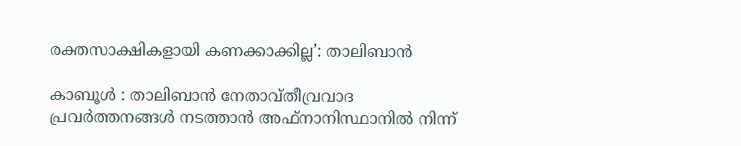രക്തസാക്ഷികളായി കണക്കാക്കില്ല’: താലിബാൻ

കാബൂൾ : താലിബാന്‍ നേതാവ്തീവ്രവാദ പ്രവര്‍ത്തനങ്ങള്‍ നടത്താൻ അഫ്നാനിസ്ഥാനില്‍ നിന്ന്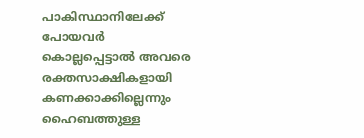പാകിസ്ഥാനിലേക്ക് പോയവര്‍ കൊല്ലപ്പെട്ടാല്‍ അവരെ രക്തസാക്ഷികളായി കണക്കാക്കില്ലെന്നും ഹൈബത്തുള്ള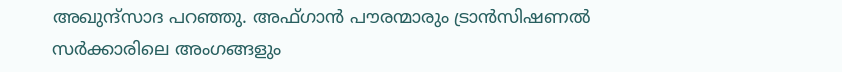അഖുന്ദ്സാദ പറഞ്ഞു. അഫ്ഗാൻ പൗരന്മാരും ട്രാൻസിഷണല്‍ സര്‍ക്കാരിലെ അംഗങ്ങളും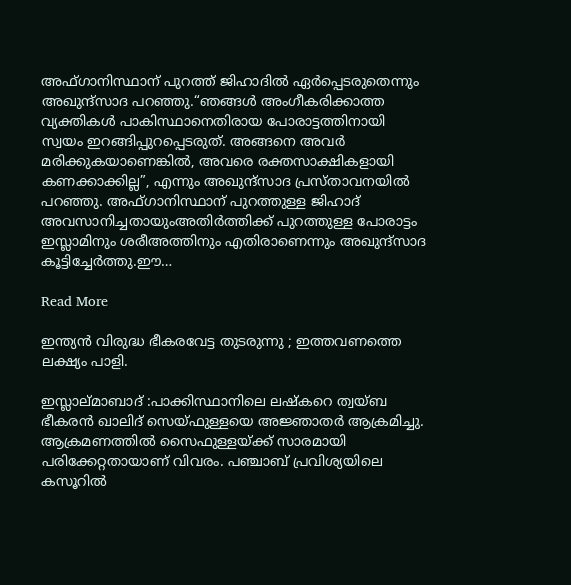അഫ്ഗാനിസ്ഥാന് പുറത്ത് ജിഹാദില്‍ ഏര്‍പ്പെടരുതെന്നും അഖുന്ദ്സാദ പറഞ്ഞു.“ഞങ്ങള്‍ അംഗീകരിക്കാത്ത വ്യക്തികള്‍ പാകിസ്ഥാനെതിരായ പോരാട്ടത്തിനായി സ്വയം ഇറങ്ങിപ്പുറപ്പെടരുത്. അങ്ങനെ അവര്‍ മരിക്കുകയാണെങ്കില്‍, അവരെ രക്തസാക്ഷികളായി കണക്കാക്കില്ല”, എന്നും അഖുന്ദ്സാദ പ്രസ്താവനയില്‍ പറഞ്ഞു. അഫ്ഗാനിസ്ഥാന് പുറത്തുള്ള ജിഹാദ് അവസാനിച്ചതായുംഅതിര്‍ത്തിക്ക് പുറത്തുള്ള പോരാട്ടം ഇസ്ലാമിനും ശരീഅത്തിനും എതിരാണെന്നും അഖുന്ദ്സാദ കൂട്ടിച്ചേര്‍ത്തു.ഈ…

Read More

ഇന്ത്യൻ വിരുദ്ധ ഭീകരവേട്ട തുടരുന്നു ; ഇത്തവണത്തെ ലക്ഷ്യം പാളി.

ഇസ്ലാല്മാബാദ് :പാക്കിസ്ഥാനിലെ ലഷ്‌കറെ ത്വയ്ബ ഭീകരൻ ഖാലിദ് സെയ്ഫുള്ളയെ അജ്ഞാതർ ആക്രമിച്ചു. ആക്രമണത്തിൽ സൈഫുള്ളയ്ക്ക് സാരമായി പരിക്കേറ്റതായാണ് വിവരം. പഞ്ചാബ് പ്രവിശ്യയിലെ കസൂറിൽ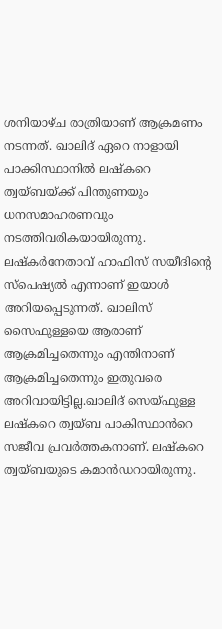ശനിയാഴ്ച രാത്രിയാണ് ആക്രമണം നടന്നത്. ഖാലിദ് ഏറെ നാളായി പാക്കിസ്ഥാനിൽ ലഷ്‌കറെ ത്വയ്ബയ്‌ക്ക് പിന്തുണയും ധനസമാഹരണവും നടത്തിവരികയായിരുന്നു. ലഷ്‌കർനേതാവ് ഹാഫിസ് സയീദിന്റെ സ്‌പെഷ്യൽ എന്നാണ് ഇയാൾ അറിയപ്പെടുന്നത്. ഖാലിസ് സൈഫുള്ളയെ ആരാണ് ആക്രമിച്ചതെന്നും എന്തിനാണ് ആക്രമിച്ചതെന്നും ഇതുവരെ അറിവായിട്ടില്ല.ഖാലിദ് സെയ്ഫുള്ള ലഷ്‌കറെ ത്വയ്ബ പാകിസ്ഥാൻറെ സജീവ പ്രവർത്തകനാണ്. ലഷ്‌കറെ ത്വയ്ബയുടെ കമാൻഡറായിരുന്നു.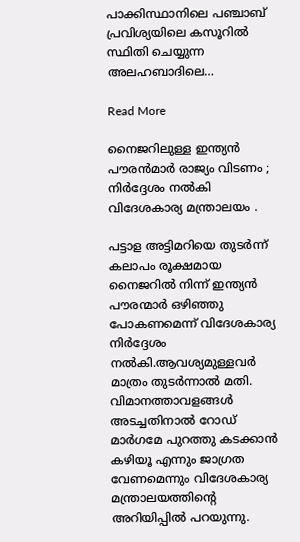പാക്കിസ്ഥാനിലെ പഞ്ചാബ് പ്രവിശ്യയിലെ കസൂറിൽ സ്ഥിതി ചെയ്യുന്ന അലഹബാദിലെ…

Read More

നൈജറിലുള്ള ഇന്ത്യൻ പൗരൻമാർ രാജ്യം വിടണം ; നിർദ്ദേശം നൽകി വിദേശകാര്യ മന്ത്രാലയം .

പട്ടാള അട്ടിമറിയെ തുടർന്ന് കലാപം രൂക്ഷമായ നൈജറിൽ നിന്ന് ഇന്ത്യൻ പൗരന്മാർ ഒഴിഞ്ഞു പോകണമെന്ന് വിദേശകാര്യ നിർദ്ദേശം നൽകി.ആവശ്യമുള്ളവർ മാത്രം തുടർന്നാൽ മതി. വിമാനത്താവളങ്ങൾ അടച്ചതിനാൽ റോഡ് മാർഗമേ പുറത്തു കടക്കാൻ കഴിയൂ എന്നും ജാഗ്രത വേണമെന്നും വിദേശകാര്യ മന്ത്രാലയത്തിന്റെ അറിയിപ്പിൽ പറയുന്നു.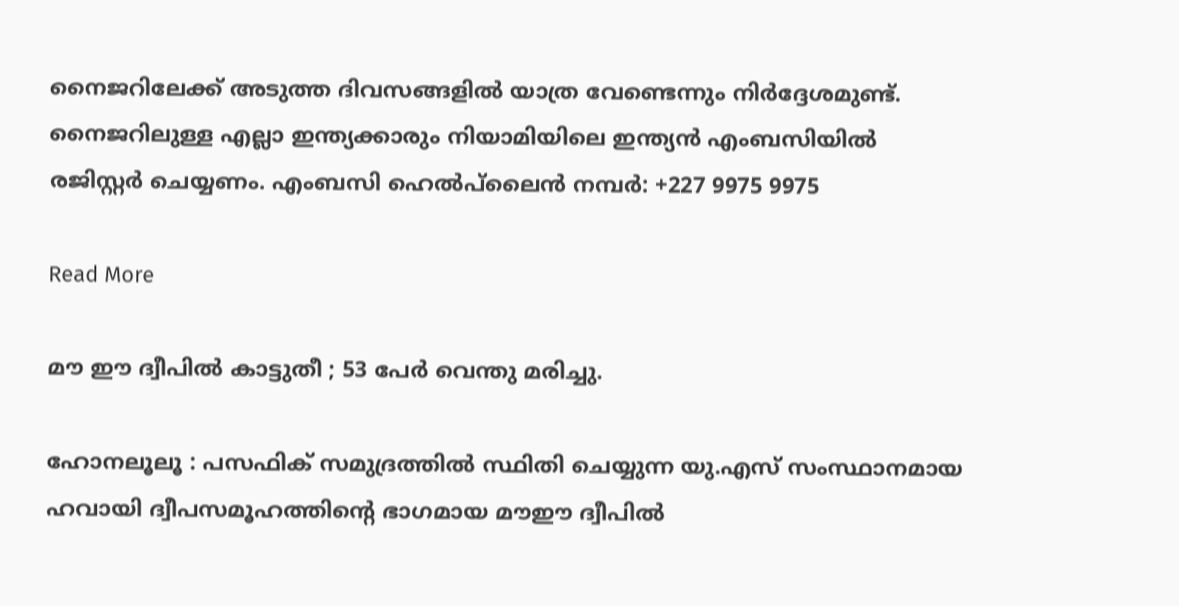നൈജറിലേക്ക് അടുത്ത ദിവസങ്ങളിൽ യാത്ര വേണ്ടെന്നും നിർദ്ദേശമുണ്ട്. നൈജറിലുള്ള എല്ലാ ഇന്ത്യക്കാരും നിയാമിയിലെ ഇന്ത്യൻ എംബസിയിൽ രജിസ്റ്റർ ചെയ്യണം. എംബസി ഹെൽപ്‌ലൈൻ നമ്പർ: +227 9975 9975

Read More

മൗ ഈ ദ്വീപിൽ കാട്ടുതീ ; 53 പേർ വെന്തു മരിച്ചു.

ഹോനലൂലൂ : പസഫിക് സമുദ്രത്തില്‍ സ്ഥിതി ചെയ്യുന്ന യു.എസ് സംസ്ഥാനമായ ഹവായി ദ്വീപസമൂഹത്തിന്റെ ഭാഗമായ മൗഈ ദ്വീപില്‍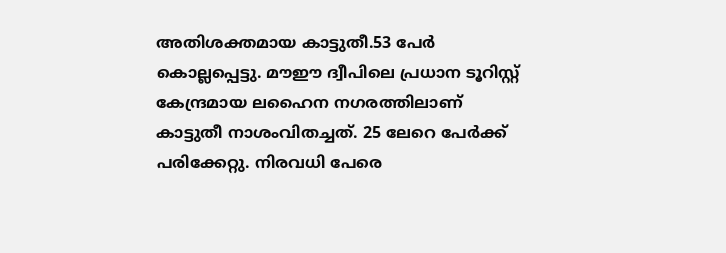അതിശക്തമായ കാട്ടുതീ.53 പേര്‍ കൊല്ലപ്പെട്ടു. മൗഈ ദ്വീപിലെ പ്രധാന ടൂറിസ്റ്റ് കേന്ദ്രമായ ലഹൈന നഗരത്തിലാണ് കാട്ടുതീ നാശംവിതച്ചത്. 25 ലേറെ പേര്‍ക്ക് പരിക്കേറ്റു. നിരവധി പേരെ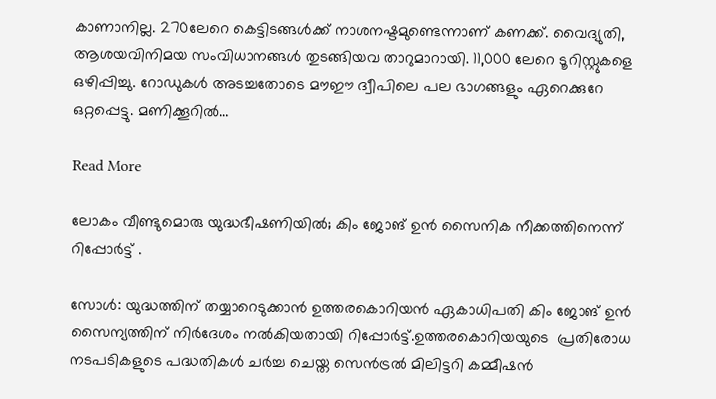കാണാനില്ല. 270ലേറെ കെട്ടിടങ്ങള്‍ക്ക് നാശനഷ്ടമുണ്ടെന്നാണ് കണക്ക്. വൈദ്യുതി, ആശയവിനിമയ സംവിധാനങ്ങള്‍ തുടങ്ങിയവ താറുമാറായി. 11,000 ലേറെ ടൂറിസ്റ്റുകളെ ഒഴിപ്പിച്ചു. റോഡുകള്‍ അടച്ചതോടെ മൗഈ ദ്വീപിലെ പല ഭാഗങ്ങളും ഏറെക്കുറേ ഒറ്റപ്പെട്ടു. മണിക്കൂറില്‍…

Read More

ലോകം വീണ്ടുമൊരു യുദ്ധഭീഷണിയിൽ; കിം ജോങ് ഉൻ സൈനിക നീക്കത്തിനെന്ന് റിപ്പോർട്ട് .

സോള്‍: യുദ്ധത്തിന് തയ്യാറെടുക്കാൻ ഉത്തരകൊറിയൻ ഏകാധിപതി കിം ജോങ് ഉൻ സൈന്യത്തിന് നിര്‍ദേശം നല്‍കിയതായി റിപ്പോര്‍ട്ട്.ഉത്തരകൊറിയയുടെ  പ്രതിരോധ നടപടികളുടെ പദ്ധതികൾ ചർച്ച ചെയ്ത സെൻട്രൽ മിലിട്ടറി കമ്മീഷൻ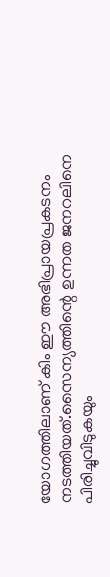യോഗത്തിലാണ് കിം ഈ അഭിപ്രായപ്രകടനം നടത്തിയത്.സൈന്യത്തിന്റെ ഉന്നത ജനറലിനെ പിരിച്ചുവിടുകയും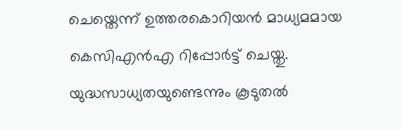ചെ‌യ്തെന്ന് ഉത്തരകൊറിയൻ മാധ്യമമായ കെസിഎൻഎ റിപ്പോര്‍ട്ട് ചെയ്തു. യുദ്ധസാധ്യതയുണ്ടെന്നും കൂടുതല്‍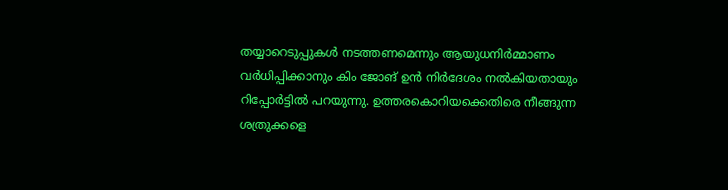തയ്യാറെടുപ്പുകള്‍ നടത്തണമെന്നും ആയുധനിര്‍മ്മാണം വര്‍ധിപ്പിക്കാനും കിം ജോങ് ഉൻ നിര്‍ദേശം നല്‍കിയതായും റിപ്പോര്‍ട്ടില്‍ പറയുന്നു. ഉത്തരകൊറിയക്കെതിരെ നീങ്ങുന്ന ശത്രുക്കളെ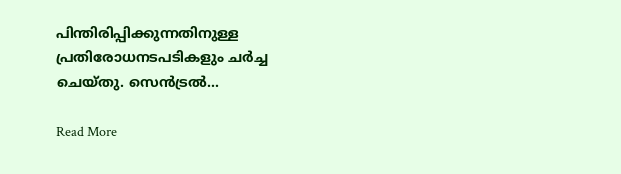പിന്തിരിപ്പിക്കുന്നതിനുള്ള പ്രതിരോധനടപടികളും ചര്‍ച്ച ചെയ്തു. സെൻട്രല്‍…

Read More